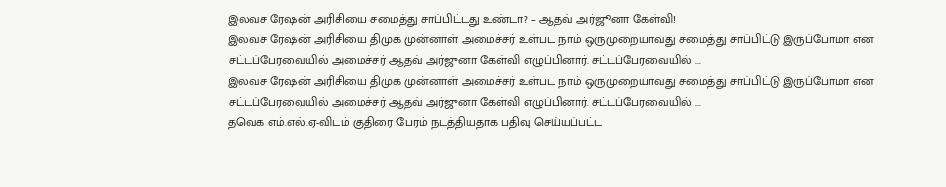இலவச ரேஷன் அரிசியை சமைத்து சாப்பிட்டது உண்டா? – ஆதவ் அர்ஜூனா கேள்வி!
இலவச ரேஷன் அரிசியை திமுக முன்னாள் அமைச்சர் உள்பட நாம் ஒருமுறையாவது சமைத்து சாப்பிட்டு இருப்போமா என சட்டப்பேரவையில் அமைச்சர் ஆதவ் அர்ஜுனா கேள்வி எழுப்பினார். சட்டப்பேரவையில் ...
இலவச ரேஷன் அரிசியை திமுக முன்னாள் அமைச்சர் உள்பட நாம் ஒருமுறையாவது சமைத்து சாப்பிட்டு இருப்போமா என சட்டப்பேரவையில் அமைச்சர் ஆதவ் அர்ஜுனா கேள்வி எழுப்பினார். சட்டப்பேரவையில் ...
தவெக எம்.எல்.ஏ-விடம் குதிரை பேரம் நடத்தியதாக பதிவு செய்யப்பட்ட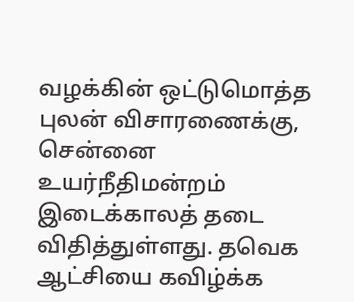வழக்கின் ஒட்டுமொத்த புலன் விசாரணைக்கு, சென்னை உயர்நீதிமன்றம் இடைக்காலத் தடை விதித்துள்ளது. தவெக ஆட்சியை கவிழ்க்க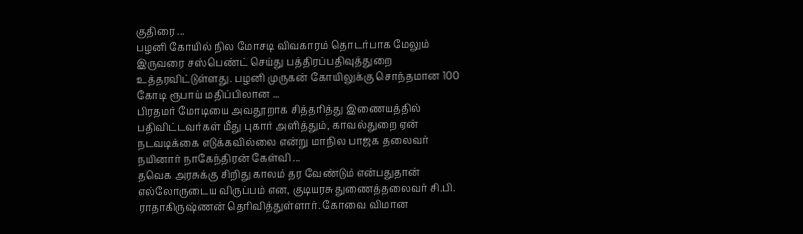குதிரை ...
பழனி கோயில் நில மோசடி விவகாரம் தொடர்பாக மேலும் இருவரை சஸ்பெண்ட் செய்து பத்திரப்பதிவுத்துறை உத்தரவிட்டுள்ளது. பழனி முருகன் கோயிலுக்கு சொந்தமான 100 கோடி ரூபாய் மதிப்பிலான ...
பிரதமர் மோடியை அவதூறாக சித்தரித்து இணையத்தில் பதிவிட்டவர்கள் மீது புகார் அளித்தும், காவல்துறை ஏன் நடவடிக்கை எடுக்கவில்லை என்று மாநில பாஜக தலைவர் நயினார் நாகேந்திரன் கேள்வி ...
தவெக அரசுக்கு சிறிது காலம் தர வேண்டும் என்பதுதான் எல்லோருடைய விருப்பம் என, குடியரசு துணைத்தலைவர் சி.பி. ராதாகிருஷ்ணன் தெரிவித்துள்ளார். கோவை விமான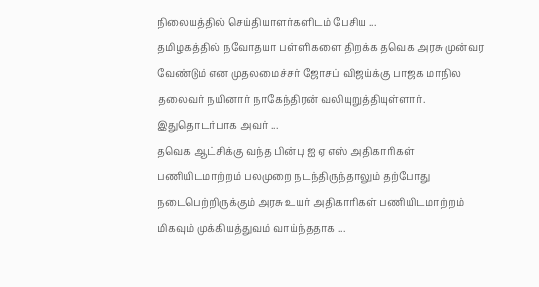நிலையத்தில் செய்தியாளர்களிடம் பேசிய ...
தமிழகத்தில் நவோதயா பள்ளிகளை திறக்க தவெக அரசு முன்வர வேண்டும் என முதலமைச்சர் ஜோசப் விஜய்க்கு பாஜக மாநில தலைவர் நயினார் நாகேந்திரன் வலியுறுத்தியுள்ளார். இதுதொடர்பாக அவர் ...
தவெக ஆட்சிக்கு வந்த பின்பு ஐ ஏ எஸ் அதிகாரிகள் பணியிடமாற்றம் பலமுறை நடந்திருந்தாலும் தற்போது நடைபெற்றிருக்கும் அரசு உயர் அதிகாரிகள் பணியிடமாற்றம் மிகவும் முக்கியத்துவம் வாய்ந்ததாக ...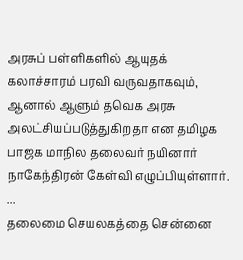அரசுப் பள்ளிகளில் ஆயுதக் கலாச்சாரம் பரவி வருவதாகவும், ஆனால் ஆளும் தவெக அரசு அலட்சியப்படுத்துகிறதா என தமிழக பாஜக மாநில தலைவர் நயினார் நாகேந்திரன் கேள்வி எழுப்பியுள்ளார். ...
தலைமை செயலகத்தை சென்னை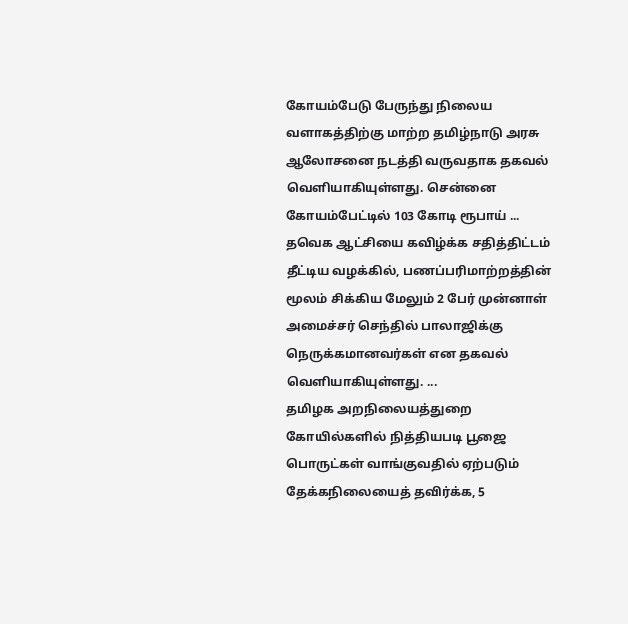கோயம்பேடு பேருந்து நிலைய வளாகத்திற்கு மாற்ற தமிழ்நாடு அரசு ஆலோசனை நடத்தி வருவதாக தகவல் வெளியாகியுள்ளது. சென்னை கோயம்பேட்டில் 103 கோடி ரூபாய் ...
தவெக ஆட்சியை கவிழ்க்க சதித்திட்டம் தீட்டிய வழக்கில், பணப்பரிமாற்றத்தின் மூலம் சிக்கிய மேலும் 2 பேர் முன்னாள் அமைச்சர் செந்தில் பாலாஜிக்கு நெருக்கமானவர்கள் என தகவல் வெளியாகியுள்ளது. ...
தமிழக அறநிலையத்துறை கோயில்களில் நித்தியபடி பூஜை பொருட்கள் வாங்குவதில் ஏற்படும் தேக்கநிலையைத் தவிர்க்க, 5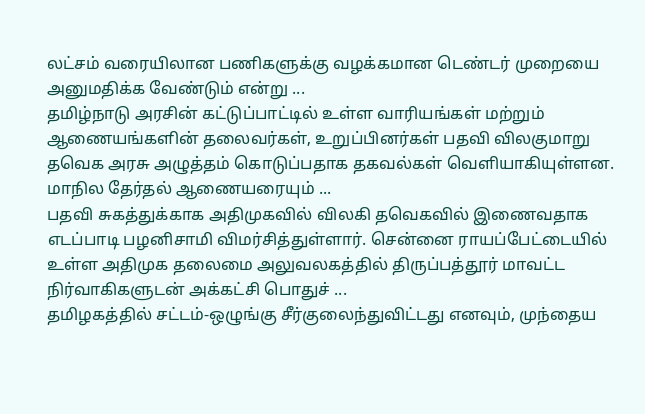லட்சம் வரையிலான பணிகளுக்கு வழக்கமான டெண்டர் முறையை அனுமதிக்க வேண்டும் என்று ...
தமிழ்நாடு அரசின் கட்டுப்பாட்டில் உள்ள வாரியங்கள் மற்றும் ஆணையங்களின் தலைவர்கள், உறுப்பினர்கள் பதவி விலகுமாறு தவெக அரசு அழுத்தம் கொடுப்பதாக தகவல்கள் வெளியாகியுள்ளன. மாநில தேர்தல் ஆணையரையும் ...
பதவி சுகத்துக்காக அதிமுகவில் விலகி தவெகவில் இணைவதாக எடப்பாடி பழனிசாமி விமர்சித்துள்ளார். சென்னை ராயப்பேட்டையில் உள்ள அதிமுக தலைமை அலுவலகத்தில் திருப்பத்தூர் மாவட்ட நிர்வாகிகளுடன் அக்கட்சி பொதுச் ...
தமிழகத்தில் சட்டம்-ஒழுங்கு சீர்குலைந்துவிட்டது எனவும், முந்தைய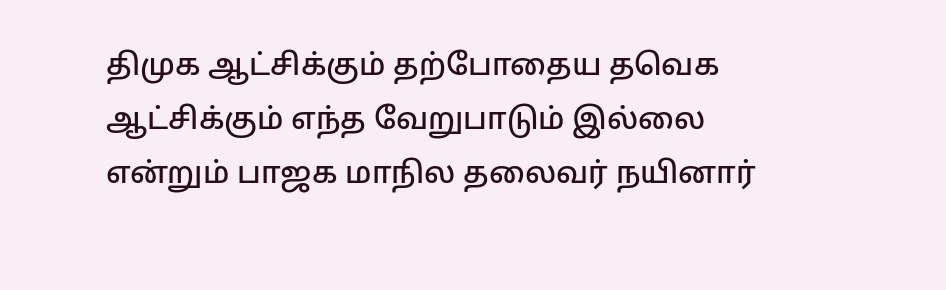திமுக ஆட்சிக்கும் தற்போதைய தவெக ஆட்சிக்கும் எந்த வேறுபாடும் இல்லை என்றும் பாஜக மாநில தலைவர் நயினார்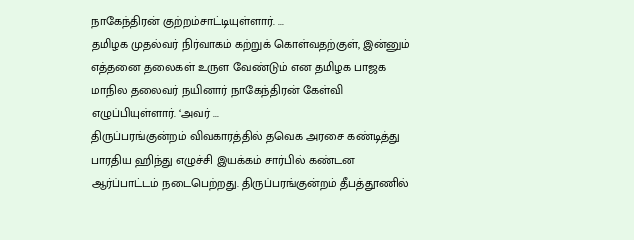நாகேந்திரன் குற்றம்சாட்டியுள்ளார். ...
தமிழக முதல்வர் நிர்வாகம் கற்றுக் கொள்வதற்குள், இன்னும் எத்தனை தலைகள் உருள வேண்டும் என தமிழக பாஜக மாநில தலைவர் நயினார் நாகேந்திரன் கேள்வி எழுப்பியுள்ளார். ‘அவர் ...
திருப்பரங்குன்றம் விவகாரத்தில் தவெக அரசை கண்டித்து பாரதிய ஹிந்து எழுச்சி இயக்கம் சார்பில் கண்டன ஆர்ப்பாட்டம் நடைபெற்றது. திருப்பரங்குன்றம் தீபத்தூணில்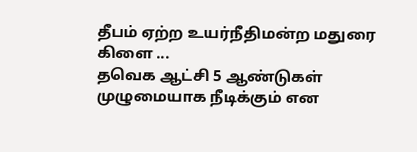தீபம் ஏற்ற உயர்நீதிமன்ற மதுரை கிளை ...
தவெக ஆட்சி 5 ஆண்டுகள் முழுமையாக நீடிக்கும் என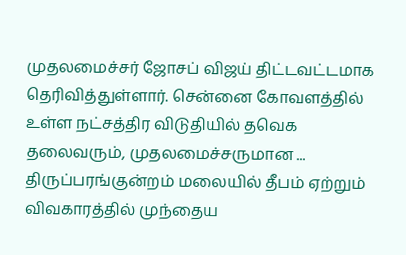முதலமைச்சர் ஜோசப் விஜய் திட்டவட்டமாக தெரிவித்துள்ளார். சென்னை கோவளத்தில் உள்ள நட்சத்திர விடுதியில் தவெக தலைவரும், முதலமைச்சருமான ...
திருப்பரங்குன்றம் மலையில் தீபம் ஏற்றும் விவகாரத்தில் முந்தைய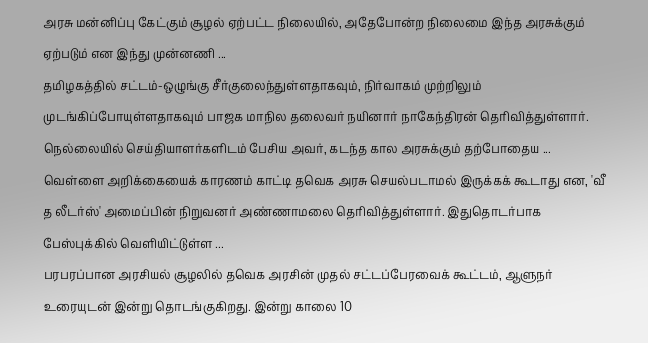அரசு மன்னிப்பு கேட்கும் சூழல் ஏற்பட்ட நிலையில், அதேபோன்ற நிலைமை இந்த அரசுக்கும் ஏற்படும் என இந்து முன்னணி ...
தமிழகத்தில் சட்டம்-ஒழுங்கு சீர்குலைந்துள்ளதாகவும், நிர்வாகம் முற்றிலும் முடங்கிப்போயுள்ளதாகவும் பாஜக மாநில தலைவர் நயினார் நாகேந்திரன் தெரிவித்துள்ளார். நெல்லையில் செய்தியாளர்களிடம் பேசிய அவர், கடந்த கால அரசுக்கும் தற்போதைய ...
வெள்ளை அறிக்கையைக் காரணம் காட்டி தவெக அரசு செயல்படாமல் இருக்கக் கூடாது என, 'வீ த லீடர்ஸ்' அமைப்பின் நிறுவனர் அண்ணாமலை தெரிவித்துள்ளார். இதுதொடர்பாக பேஸ்புக்கில் வெளியிட்டுள்ள ...
பரபரப்பான அரசியல் சூழலில் தவெக அரசின் முதல் சட்டப்பேரவைக் கூட்டம், ஆளுநர் உரையுடன் இன்று தொடங்குகிறது. இன்று காலை 10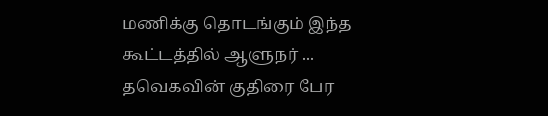மணிக்கு தொடங்கும் இந்த கூட்டத்தில் ஆளுநர் ...
தவெகவின் குதிரை பேர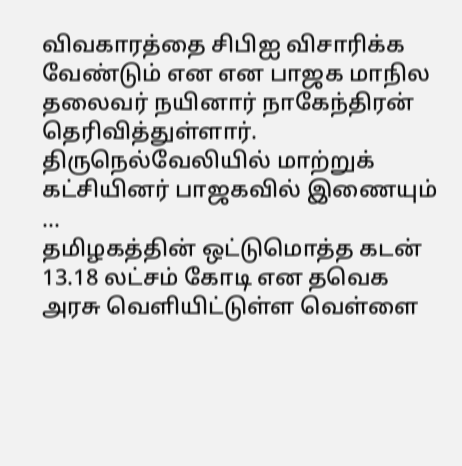விவகாரத்தை சிபிஐ விசாரிக்க வேண்டும் என என பாஜக மாநில தலைவர் நயினார் நாகேந்திரன் தெரிவித்துள்ளார். திருநெல்வேலியில் மாற்றுக் கட்சியினர் பாஜகவில் இணையும் ...
தமிழகத்தின் ஒட்டுமொத்த கடன் 13.18 லட்சம் கோடி என தவெக அரசு வெளியிட்டுள்ள வெள்ளை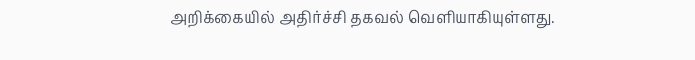அறிக்கையில் அதிர்ச்சி தகவல் வெளியாகியுள்ளது.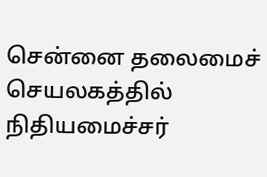சென்னை தலைமைச் செயலகத்தில் நிதியமைச்சர்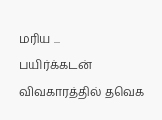மரிய ...
பயிர்க்கடன் விவகாரத்தில் தவெக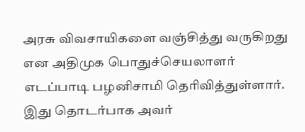அரசு விவசாயிகளை வஞ்சித்து வருகிறது என அதிமுக பொதுச்செயலாளர் எடப்பாடி பழனிசாமி தெரிவித்துள்ளார். இது தொடர்பாக அவர்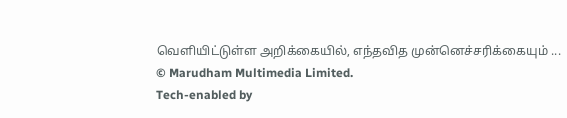வெளியிட்டுள்ள அறிக்கையில், எந்தவித முன்னெச்சரிக்கையும் ...
© Marudham Multimedia Limited.
Tech-enabled by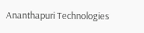Ananthapuri Technologies